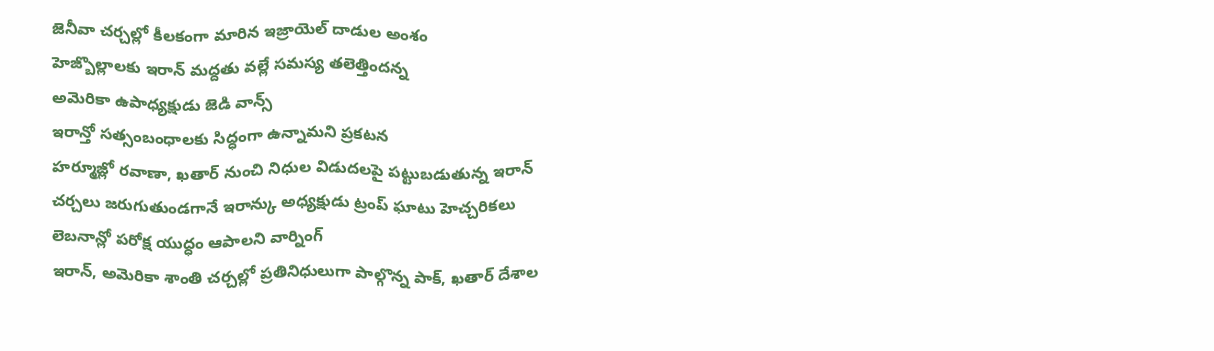జెనీవా చర్చల్లో కీలకంగా మారిన ఇజ్రాయెల్ దాడుల అంశం
హెజ్బొల్లాలకు ఇరాన్ మద్దతు వల్లే సమస్య తలెత్తిందన్న
అమెరికా ఉపాధ్యక్షుడు జెడి వాన్స్
ఇరాన్తో సత్సంబంధాలకు సిద్ధంగా ఉన్నామని ప్రకటన
హర్మూజ్లో రవాణా, ఖతార్ నుంచి నిధుల విడుదలపై పట్టుబడుతున్న ఇరాన్
చర్చలు జరుగుతుండగానే ఇరాన్కు అధ్యక్షుడు ట్రంప్ ఘాటు హెచ్చరికలు
లెబనాన్లో పరోక్ష యుద్ధం ఆపాలని వార్నింగ్
ఇరాన్, అమెరికా శాంతి చర్చల్లో ప్రతినిధులుగా పాల్గొన్న పాక్, ఖతార్ దేశాల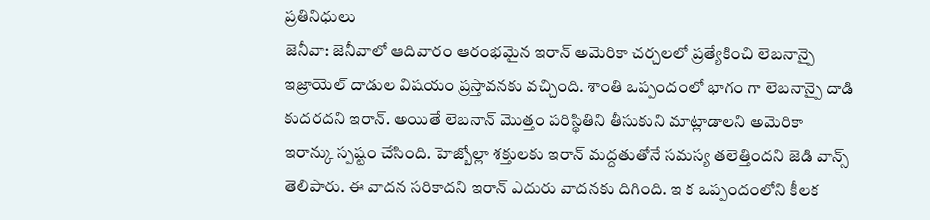ప్రతినిధులు
జెనీవా: జెనీవాలో ఆదివారం ఆరంభమైన ఇరాన్ అమెరికా చర్చలలో ప్రత్యేకించి లెబనాన్పై ఇజ్రాయెల్ దాడుల విషయం ప్రస్తావనకు వచ్చింది. శాంతి ఒప్పందంలో భాగం గా లెబనాన్పై దాడి కుదరదని ఇరాన్. అయితే లెబనాన్ మొత్తం పరిస్థితిని తీసుకుని మాట్లాడాలని అమెరికా ఇరాన్కు స్పష్టం చేసింది. హెజ్బోల్లా శక్తులకు ఇరాన్ మద్దతుతోనే సమస్య తలెత్తిందని జెడి వాన్స్ తెలిపారు. ఈ వాదన సరికాదని ఇరాన్ ఎదురు వాదనకు దిగింది. ఇ క ఒప్పందంలోని కీలక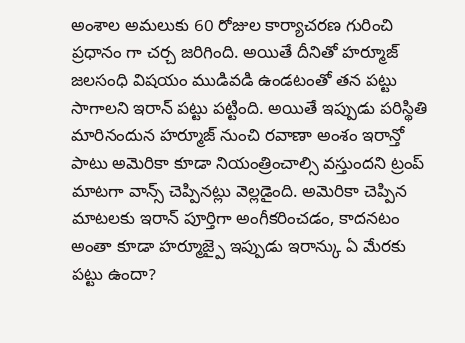అంశాల అమలుకు 60 రోజుల కార్యాచరణ గురించి ప్రధానం గా చర్చ జరిగింది. అయితే దీనితో హర్మూజ్ జలసంధి విషయం ముడివడి ఉండటంతో తన పట్టు సాగాలని ఇరాన్ పట్టు పట్టింది. అయితే ఇప్పుడు పరిస్థితి మారినందున హర్మూజ్ నుంచి రవాణా అంశం ఇరాన్తో పాటు అమెరికా కూడా నియంత్రించాల్సి వస్తుందని ట్రంప్ మాటగా వాన్స్ చెప్పినట్లు వెల్లడైంది. అమెరికా చెప్పిన మాటలకు ఇరాన్ పూర్తిగా అంగీకరించడం, కాదనటం అంతా కూడా హర్మూజ్పై ఇప్పుడు ఇరాన్కు ఏ మేరకు పట్టు ఉందా?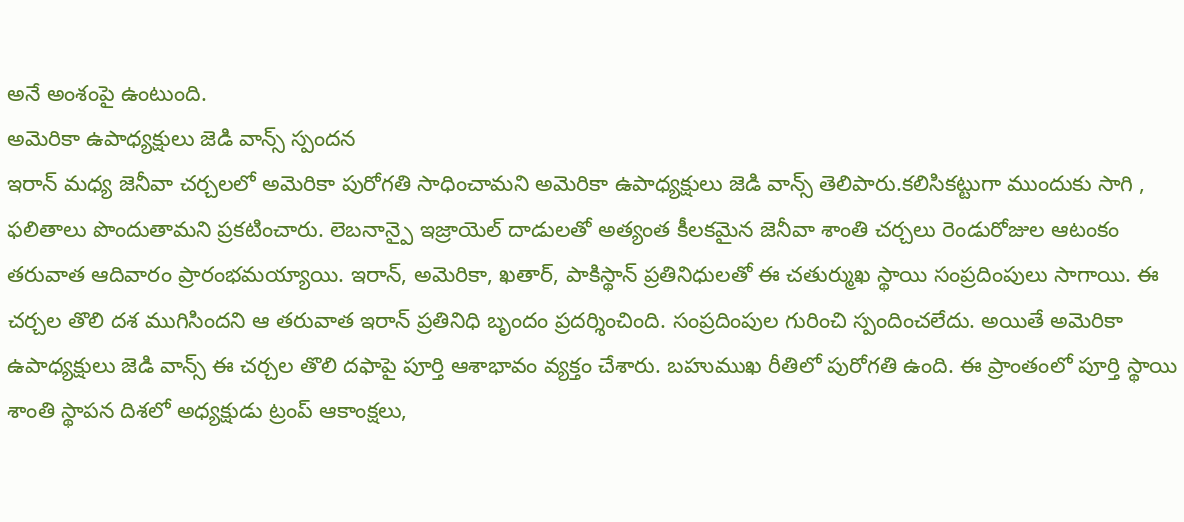అనే అంశంపై ఉంటుంది.
అమెరికా ఉపాధ్యక్షులు జెడి వాన్స్ స్పందన
ఇరాన్ మధ్య జెనీవా చర్చలలో అమెరికా పురోగతి సాధించామని అమెరికా ఉపాధ్యక్షులు జెడి వాన్స్ తెలిపారు.కలిసికట్టుగా ముందుకు సాగి , ఫలితాలు పొందుతామని ప్రకటించారు. లెబనాన్పై ఇజ్రాయెల్ దాడులతో అత్యంత కీలకమైన జెనీవా శాంతి చర్చలు రెండురోజుల ఆటంకం తరువాత ఆదివారం ప్రారంభమయ్యాయి. ఇరాన్, అమెరికా, ఖతార్, పాకిస్థాన్ ప్రతినిధులతో ఈ చతుర్ముఖ స్థాయి సంప్రదింపులు సాగాయి. ఈ చర్చల తొలి దశ ముగిసిందని ఆ తరువాత ఇరాన్ ప్రతినిధి బృందం ప్రదర్శించింది. సంప్రదింపుల గురించి స్పందించలేదు. అయితే అమెరికా ఉపాధ్యక్షులు జెడి వాన్స్ ఈ చర్చల తొలి దఫాపై పూర్తి ఆశాభావం వ్యక్తం చేశారు. బహుముఖ రీతిలో పురోగతి ఉంది. ఈ ప్రాంతంలో పూర్తి స్థాయి శాంతి స్థాపన దిశలో అధ్యక్షుడు ట్రంప్ ఆకాంక్షలు,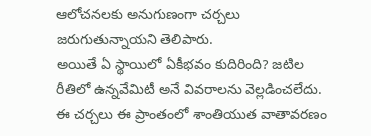ఆలోచనలకు అనుగుణంగా చర్చలు జరుగుతున్నాయని తెలిపారు.
అయితే ఏ స్థాయిలో ఏకీభవం కుదిరింది? జటిల రీతిలో ఉన్నవేమిటీ అనే వివరాలను వెల్లడించలేదు. ఈ చర్చలు ఈ ప్రాంతంలో శాంతియుత వాతావరణం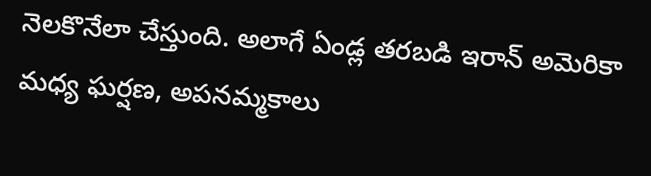నెలకొనేలా చేస్తుంది. అలాగే ఏండ్ల తరబడి ఇరాన్ అమెరికా మధ్య ఘర్షణ, అపనమ్మకాలు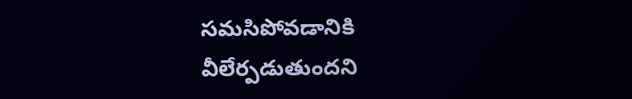సమసిపోవడానికి వీలేర్పడుతుందని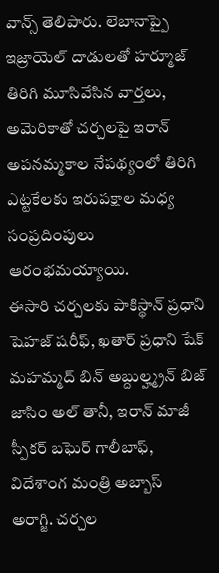వాన్స్ తెలిపారు. లెబానాప్పై ఇజ్రాయెల్ దాడులతో హర్మూజ్ తిరిగి మూసివేసిన వార్తలు, అమెరికాతో చర్చలపై ఇరాన్ అపనమ్మకాల నేపథ్యంలో తిరిగి ఎట్టకేలకు ఇరుపక్షాల మధ్య సంప్రదింపులు ఆరంభమయ్యాయి.
ఈసారి చర్చలకు పాకిస్థాన్ ప్రధాని షెహజ్ షరీఫ్, ఖతార్ ప్రధాని షేక్ మహమ్మద్ బిన్ అబ్దుల్హ్మ్రన్ బిజ్ జాసిం అల్ తానీ, ఇరాన్ మాజీ స్పీకర్ బఘెర్ గాలీబాఫ్, విదేశాంగ మంత్రి అబ్బాస్ అరాగ్జి. చర్చల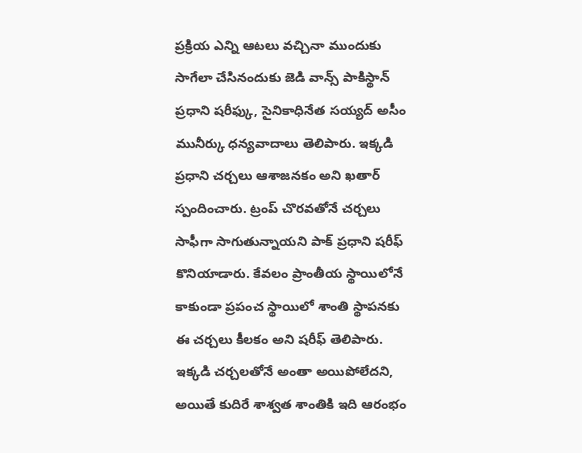ప్రక్రియ ఎన్ని ఆటలు వచ్చినా ముందుకు సాగేలా చేసినందుకు జెడి వాన్స్ పాకిస్థాన్ ప్రధాని షరీఫ్కు, సైనికాధినేత సయ్యద్ అసీం మునీర్కు ధన్యవాదాలు తెలిపారు. ఇక్కడి ప్రధాని చర్చలు ఆశాజనకం అని ఖతార్ స్పందించారు. ట్రంప్ చొరవతోనే చర్చలు సాఫీగా సాగుతున్నాయని పాక్ ప్రధాని షరీఫ్ కొనియాడారు. కేవలం ప్రాంతీయ స్థాయిలోనే కాకుండా ప్రపంచ స్థాయిలో శాంతి స్థాపనకు ఈ చర్చలు కీలకం అని షరీఫ్ తెలిపారు. ఇక్కడి చర్చలతోనే అంతా అయిపోలేదని, అయితే కుదిరే శాశ్వత శాంతికి ఇది ఆరంభం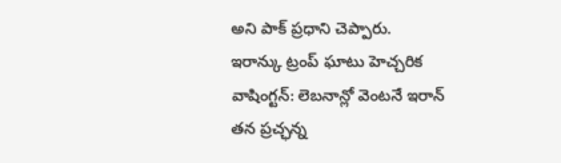అని పాక్ ప్రధాని చెప్పారు.
ఇరాన్కు ట్రంప్ ఘాటు హెచ్చరిక
వాషింగ్టన్: లెబనాన్లో వెంటనే ఇరాన్ తన ప్రచ్ఛన్న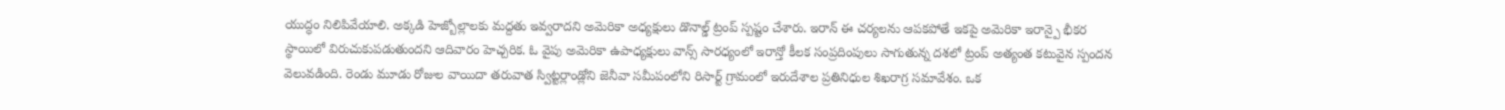యుద్ధం నిలిపివేయాలి. అక్కడి హెజ్బోల్లాలకు మద్దతు ఇవ్వరాదని అమెరికా అధ్యక్షులు డొనాల్డ్ ట్రంప్ స్పష్టం చేశారు. ఇరాన్ ఈ చర్యలను ఆపకపోతే ఇకపై అమెరికా ఇరాన్పై భీకర స్థాయిలో విరుచుకుపడుతుందని ఆదివారం హెచ్చరిక. ఓ వైపు అమెరికా ఉపాధ్యక్షులు వాన్స్ సారధ్యంలో ఇరాన్తో కీలక సంప్రదింపులు సాగుతున్న దశలో ట్రంప్ అత్యంత కటువైన స్పందన వెలువడింది. రెండు మూడు రోజుల వాయిదా తరువాత స్విట్టర్లాండ్లోని జెనీవా సమీపంలోని రిసార్ట్ గ్రామంలో ఇరుదేశాల ప్రతినిధుల శిఖరాగ్ర సమావేశం. ఒక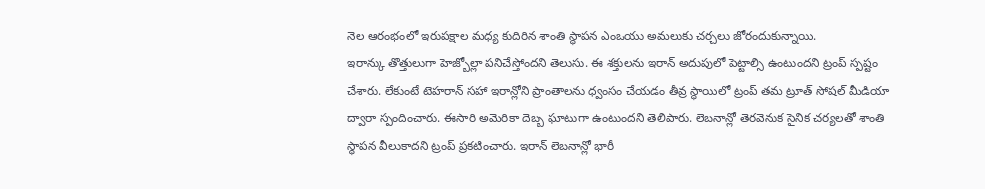నెల ఆరంభంలో ఇరుపక్షాల మధ్య కుదిరిన శాంతి స్థాపన ఎంఒయు అమలుకు చర్చలు జోరందుకున్నాయి.
ఇరాన్కు తొత్తులుగా హెజ్బోల్లా పనిచేస్తోందని తెలుసు. ఈ శక్తులను ఇరాన్ అదుపులో పెట్టాల్సి ఉంటుందని ట్రంప్ స్పష్టం చేశారు. లేకుంటే టెహరాన్ సహా ఇరాన్లోని ప్రాంతాలను ధ్వంసం చేయడం తీవ్ర స్థాయిలో ట్రంప్ తమ ట్రూత్ సోషల్ మీడియా ద్వారా స్పందించారు. ఈసారి అమెరికా దెబ్బ ఘాటుగా ఉంటుందని తెలిపారు. లెబనాన్లో తెరవెనుక సైనిక చర్యలతో శాంతి స్థాపన వీలుకాదని ట్రంప్ ప్రకటించారు. ఇరాన్ లెబనాన్లో భారీ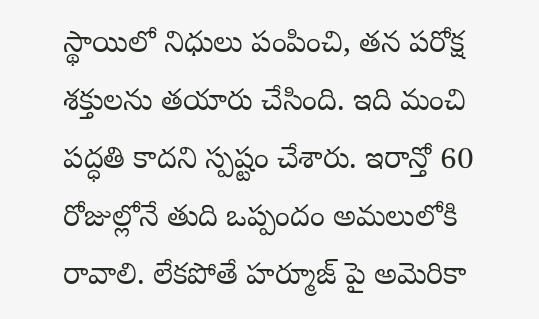స్థాయిలో నిధులు పంపించి, తన పరోక్ష శక్తులను తయారు చేసింది. ఇది మంచి పద్ధతి కాదని స్పష్టం చేశారు. ఇరాన్తో 60 రోజుల్లోనే తుది ఒప్పందం అమలులోకి రావాలి. లేకపోతే హర్మూజ్ పై అమెరికా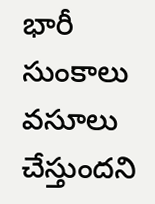భారీ సుంకాలు వసూలు చేస్తుందని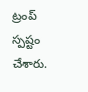ట్రంప్ స్పష్టం చేశారు.